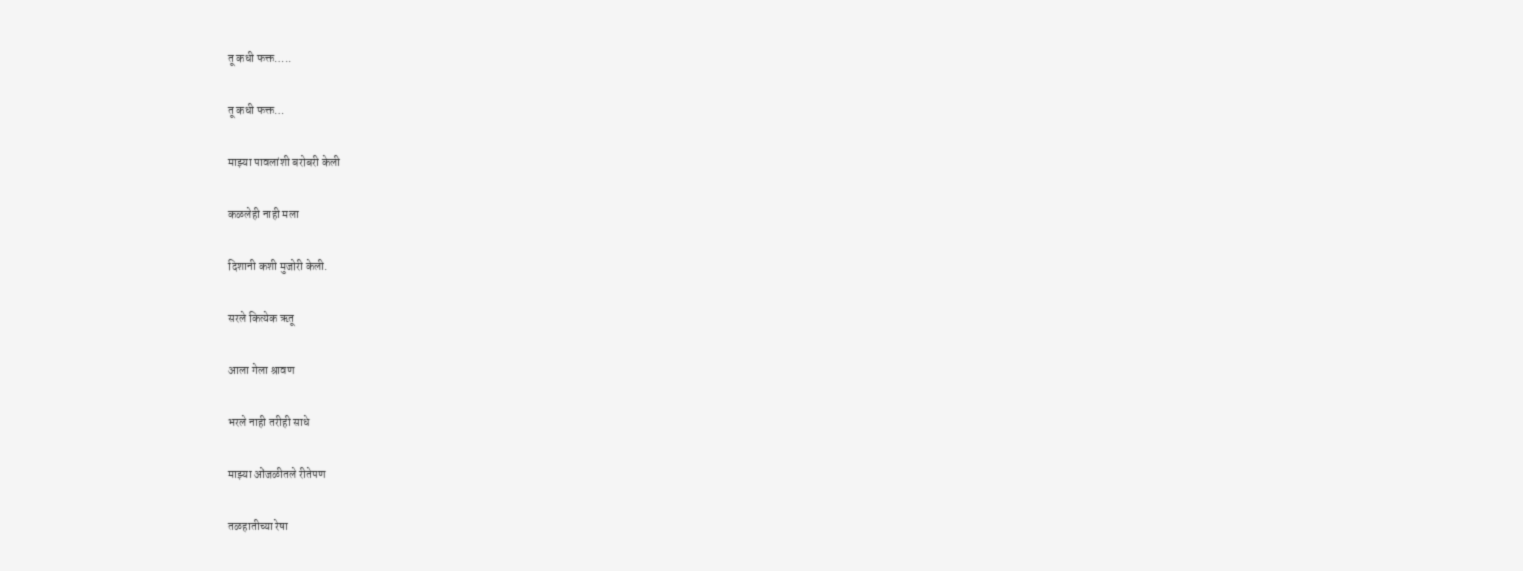तू कधी फक्त…..

तू कधी फक्त…

माझ्या पावलांशी बरोबरी केली

कळलेही नाही मला

दिशानी कशी मुजोरी केली.

सरले कित्येक ऋतू

आला गेला श्रावण

भरले नाही तरीही साधे

माझ्या ओंजळीतले रीतेपण

तळहातीच्या रेषा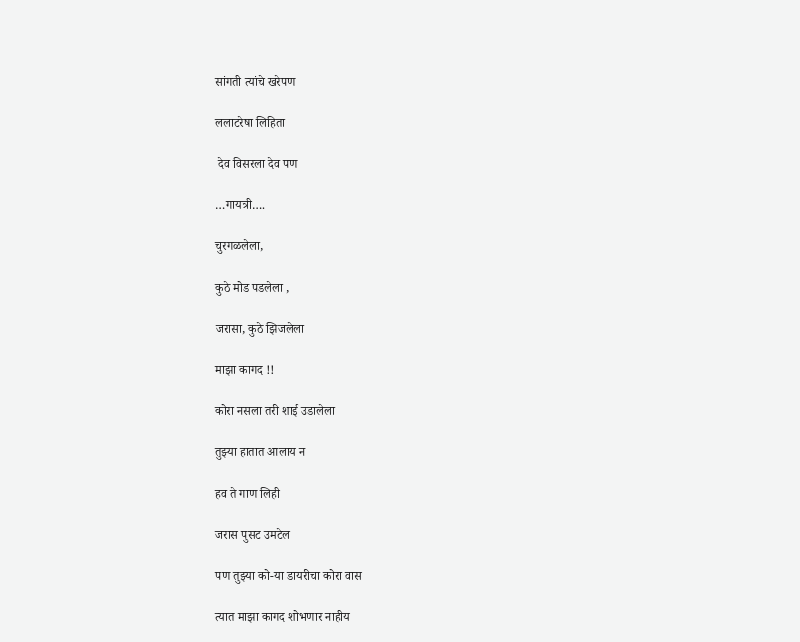सांगती त्यांचे खरेपण

ललाटरेषा लिहिता

 देव विसरला देव पण

…गायत्री….

चुरगळलेला,

कुठे मोड पडलेला ,

जरासा, कुठे झिजलेला

माझा कागद !!

कोरा नसला तरी शाई उडालेला

तुझ्या हातात आलाय न

हव ते गाण लिही

जरास पुसट उमटेल

पण तुझ्या को-या डायरीचा कोरा वास

त्यात माझा कागद शोभणार नाहीय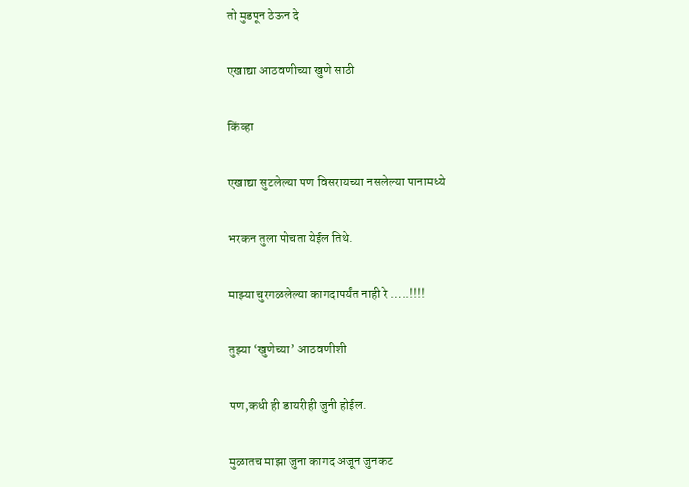तो मुडपून ठेऊन दे

एखाद्या आठवणीच्या खुणे साठी

किंव्हा

एखाद्या सुटलेल्या पण विसरायच्या नसलेल्या पानामध्ये

भरकन तुला पोचता येईल तिथे.

माझ्या चुरगळलेल्या कागदापर्यंत नाही रे …..!!!!

तुझ्या ‘खुणेच्या’ आठवणीशी

पण,कधी ही डायरीही जुनी होईल.

मुळातच माझा जुना कागद अजून जुनकट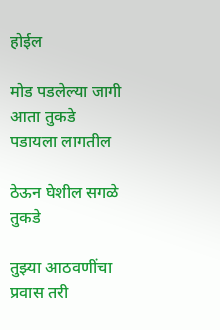होईल

मोड पडलेल्या जागी आता तुकडे पडायला लागतील

ठेऊन घेशील सगळे तुकडे

तुझ्या आठवणींचा प्रवास तरी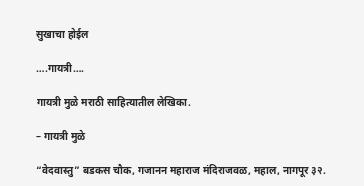सुखाचा होईल

….गायत्री….

गायत्री मुळे मराठी साहित्यातील लेखिका.

– गायत्री मुळे

“वेदवास्तु” बडकस चौक, गजानन महाराज मंदिराजवळ, महाल, नागपूर ३२.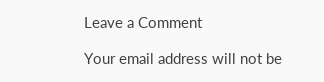Leave a Comment

Your email address will not be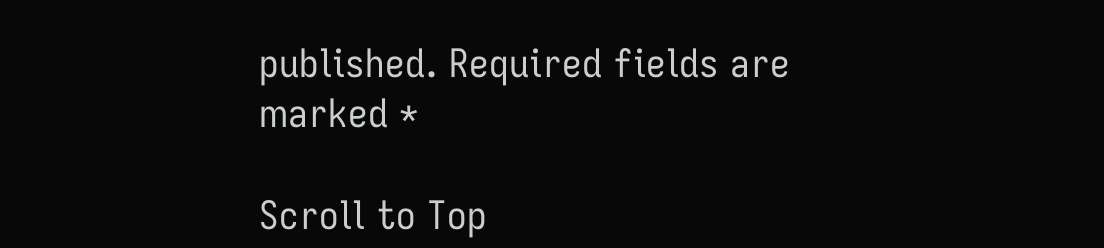published. Required fields are marked *

Scroll to Top